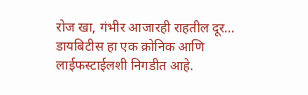रोज खा, गंभीर आजारही राहतील दूर…
डायबिटीस हा एक क्रोनिक आणि लाईफस्टाईलशी निगडीत आहे.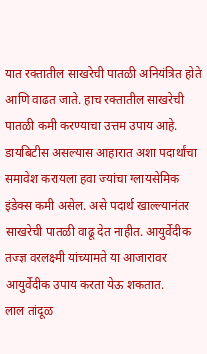यात रक्तातील साखरेची पातळी अनियंत्रित होते आणि वाढत जाते. हाच रक्तातील साखरेची पातळी कमी करण्याचा उत्तम उपाय आहे. डायबिटीस असल्यास आहारात अशा पदार्थांचा समावेश करायला हवा ज्यांचा ग्लायसेमिक इंडेक्स कमी असेल. असे पदार्थ खाल्ल्यानंतर साखरेची पातळी वाढू देत नाहीत. आयुर्वेदीक तज्ज्ञ वरलक्ष्मी यांच्यामते या आजारावर आयुर्वेदीक उपाय करता येऊ शकतात.
लाल तांदूळ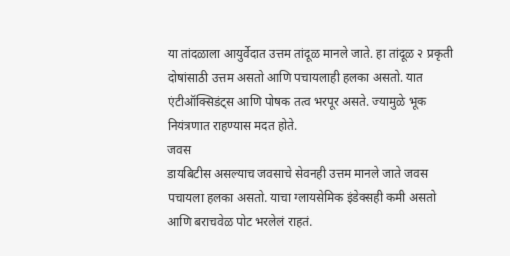या तांदळाला आयुर्वेदात उत्तम तांदूळ मानले जाते. हा तांदूळ २ प्रकृती दोषांसाठी उत्तम असतो आणि पचायलाही हलका असतो. यात एंटीऑक्सिडंट्स आणि पोषक तत्व भरपूर असते. ज्यामुळे भूक नियंत्रणात राहण्यास मदत होते.
जवस
डायबिटीस असल्याच जवसाचे सेवनही उत्तम मानले जाते जवस पचायला हलका असतो. याचा ग्लायसेमिक इंडेक्सही कमी असतो आणि बराचवेळ पोट भरलेलं राहतं.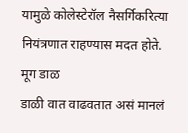यामुळे कोलेस्टेरॉल नैसर्गिकरित्या नियंत्रणात राहण्यास मदत होते.
मूग डाळ
डाळी वात वाढवतात असं मानलं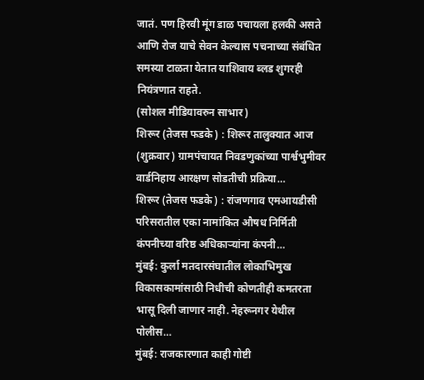जातं. पण हिरवी मूंग डाळ पचायला हलकी असते आणि रोज याचे सेवन केल्यास पचनाच्या संबंधित समस्या टाळता येतात याशिवाय ब्लड शुगरही नियंत्रणात राहते.
(सोशल मीडियावरुन साभार)
शिरूर (तेजस फडके) : शिरूर तालुक्यात आज (शुक्रवार) ग्रामपंचायत निवडणुकांच्या पार्श्वभुमीवर वार्डनिहाय आरक्षण सोडतीची प्रक्रिया…
शिरूर (तेजस फडके) : रांजणगाव एमआयडीसी परिसरातील एका नामांकित औषध निर्मिती कंपनीच्या वरिष्ठ अधिकाऱ्यांना कंपनी…
मुंबई: कुर्ला मतदारसंघातील लोकाभिमुख विकासकामांसाठी निधीची कोणतीही कमतरता भासू दिली जाणार नाही. नेहरूनगर येथील पोलीस…
मुंबई: राजकारणात काही गोष्टी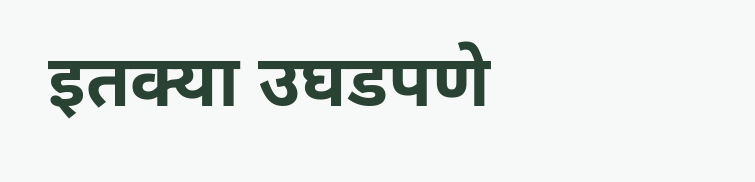इतक्या उघडपणे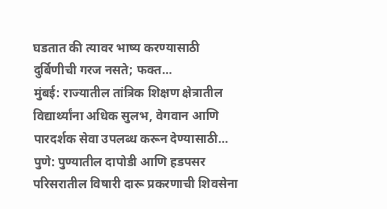घडतात की त्यावर भाष्य करण्यासाठी दुर्बिणीची गरज नसते; फक्त…
मुंबई: राज्यातील तांत्रिक शिक्षण क्षेत्रातील विद्यार्थ्यांना अधिक सुलभ, वेगवान आणि पारदर्शक सेवा उपलब्ध करून देण्यासाठी…
पुणे: पुण्यातील दापोडी आणि हडपसर परिसरातील विषारी दारू प्रकरणाची शिवसेना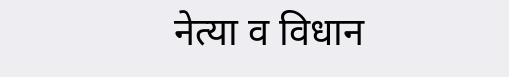नेत्या व विधान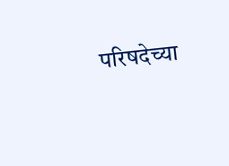परिषदेच्या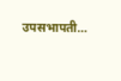उपसभापती…